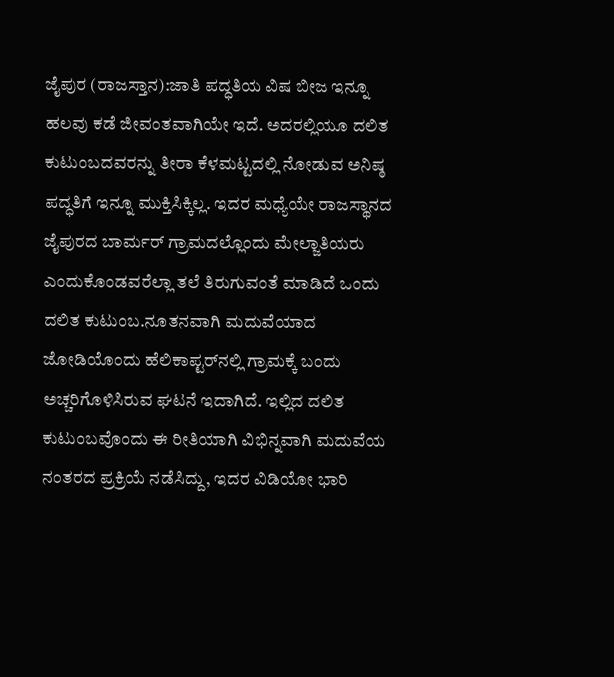ಜೈಪುರ (ರಾಜಸ್ತಾನ):ಜಾತಿ ಪದ್ಧತಿಯ ವಿಷ ಬೀಜ ಇನ್ನೂ ಹಲವು ಕಡೆ ಜೀವಂತವಾಗಿಯೇ ಇದೆ. ಅದರಲ್ಲಿಯೂ ದಲಿತ ಕುಟುಂಬದವರನ್ನು ತೀರಾ ಕೆಳಮಟ್ಟದಲ್ಲಿ ನೋಡುವ ಅನಿಷ್ಠ ಪದ್ಧತಿಗೆ ಇನ್ನೂ ಮುಕ್ತಿಸಿಕ್ಕಿಲ್ಲ. ಇದರ ಮಧ್ಯೆಯೇ ರಾಜಸ್ಥಾನದ ಜೈಪುರದ ಬಾರ್ಮರ್ ಗ್ರಾಮದಲ್ಲೊಂದು ಮೇಲ್ಜಾತಿಯರು ಎಂದುಕೊಂಡವರೆಲ್ಲಾ ತಲೆ ತಿರುಗುವಂತೆ ಮಾಡಿದೆ ಒಂದು ದಲಿತ ಕುಟುಂಬ.ನೂತನವಾಗಿ ಮದುವೆಯಾದ ಜೋಡಿಯೊಂದು ಹೆಲಿಕಾಪ್ಟರ್‌ನಲ್ಲಿ ಗ್ರಾಮಕ್ಕೆ ಬಂದು ಅಚ್ಚರಿಗೊಳಿಸಿರುವ ಘಟನೆ ಇದಾಗಿದೆ. ಇಲ್ಲಿದ ದಲಿತ ಕುಟುಂಬವೊಂದು ಈ ರೀತಿಯಾಗಿ ವಿಭಿನ್ನವಾಗಿ ಮದುವೆಯ ನಂತರದ ಪ್ರಕ್ರಿಯೆ ನಡೆಸಿದ್ದು, ಇದರ ವಿಡಿಯೋ ಭಾರಿ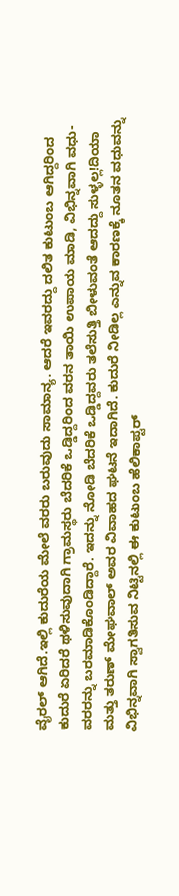ವೈರಲ್‌ ಆಗಿದೆ.ಇಲ್ಲಿ ಕುದುರೆಯ ಮೇಲೆ ವರರು ಬರುವುದು ಸಾಮಾನ್ಯ. ಆದರೆ ಇವರದ್ದು ದಲಿತ ಕುಟುಂಬ ಆಗಿದ್ದರಿಂದ ಕುದುರೆ ಏರಿದರೆ ಥಳಿಸುವುದಾಗಿ ಗ್ರಾಮಸ್ಥರು ಬೆದರಿಕೆ ಒಡ್ಡಿದ್ದರಿಂದ ವರನ ತಾಯಿ ಉಪಾಯ ಮಾಡಿ, ವಿಭಿನ್ನವಾಗಿ ವಧು-ವರರನ್ನು ಬರಮಾಡಿಕೊಂಡಿದ್ದಾರೆ. ಇದನ್ನು ನೋಡಿ ಬೆದರಿಕೆ ಒಡ್ಡಿದ್ದವರು ತಲೆಸುತ್ತಿ ಬೀಳುವಂತೆ ಆದದ್ದು ಸುಳ್ಳಲ್ಲ!ದಿಯಾ ಮತ್ತು ತರುಣ್ ಮೇಘವಾಲ್ ಅವರ ವಿವಾಹದ ಘಟನೆ ಇದಾಗಿದೆ. ಕುದುರೆ ನೀಡಿಲ್ಲ ಎನ್ನುವ ಕಾರಣಕ್ಕೆ ನೂತನ ವಧುವನ್ನು ವಿಭಿನ್ನವಾಗಿ ಸ್ವಾಗತಿಸುವ ನಿಟ್ಟಿನಲ್ಲಿ ಈ ಕುಟುಂಬ ಹೆಲಿಕಾಪ್ಟರ್‌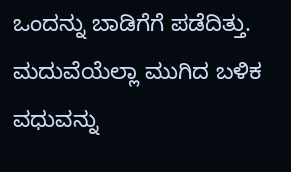ಒಂದನ್ನು ಬಾಡಿಗೆಗೆ ಪಡೆದಿತ್ತು. ಮದುವೆಯೆಲ್ಲಾ ಮುಗಿದ ಬಳಿಕ ವಧುವನ್ನು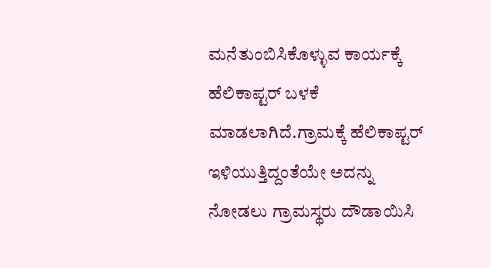ಮನೆತುಂಬಿಸಿಕೊಳ್ಳುವ ಕಾರ್ಯಕ್ಕೆ ಹೆಲಿಕಾಪ್ಟರ್‌ ಬಳಕೆ ಮಾಡಲಾಗಿದೆ.ಗ್ರಾಮಕ್ಕೆ ಹೆಲಿಕಾಪ್ಟರ್‌ ಇಳಿಯುತ್ತಿದ್ದಂತೆಯೇ ಅದನ್ನು ನೋಡಲು ಗ್ರಾಮಸ್ಥರು ದೌಡಾಯಿಸಿ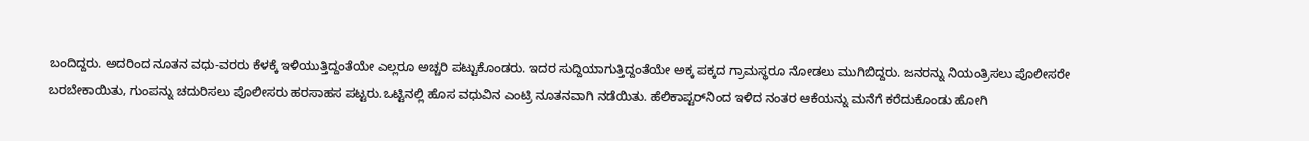ಬಂದಿದ್ದರು. ಅದರಿಂದ ನೂತನ ವಧು-ವರರು ಕೆಳಕ್ಕೆ ಇಳಿಯುತ್ತಿದ್ದಂತೆಯೇ ಎಲ್ಲರೂ ಅಚ್ಚರಿ ಪಟ್ಟುಕೊಂಡರು. ಇದರ ಸುದ್ದಿಯಾಗುತ್ತಿದ್ದಂತೆಯೇ ಅಕ್ಕ ಪಕ್ಕದ ಗ್ರಾಮಸ್ಥರೂ ನೋಡಲು ಮುಗಿಬಿದ್ದರು. ಜನರನ್ನು ನಿಯಂತ್ರಿಸಲು ಪೊಲೀಸರೇ ಬರಬೇಕಾಯಿತು, ಗುಂಪನ್ನು ಚದುರಿಸಲು ಪೊಲೀಸರು ಹರಸಾಹಸ ಪಟ್ಟರು.ಒಟ್ಟಿನಲ್ಲಿ ಹೊಸ ವಧುವಿನ ಎಂಟ್ರಿ ನೂತನವಾಗಿ ನಡೆಯಿತು. ಹೆಲಿಕಾಪ್ಟರ್‌ನಿಂದ ಇಳಿದ ನಂತರ ಆಕೆಯನ್ನು ಮನೆಗೆ ಕರೆದುಕೊಂಡು ಹೋಗಿ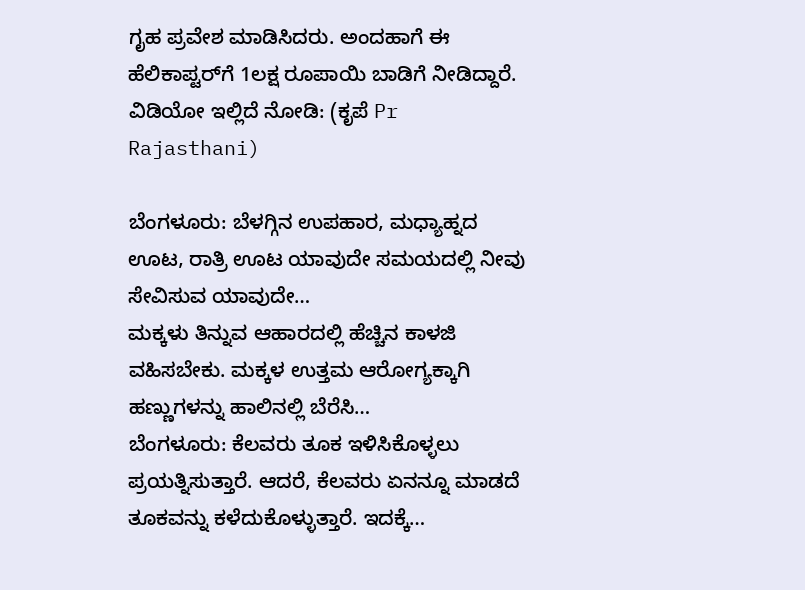ಗೃಹ ಪ್ರವೇಶ ಮಾಡಿಸಿದರು. ಅಂದಹಾಗೆ ಈ ಹೆಲಿಕಾಪ್ಟರ್‌ಗೆ 1ಲಕ್ಷ ರೂಪಾಯಿ ಬಾಡಿಗೆ ನೀಡಿದ್ದಾರೆ.
ವಿಡಿಯೋ ಇಲ್ಲಿದೆ ನೋಡಿ: (ಕೃಪೆ Pr Rajasthani)

ಬೆಂಗಳೂರು: ಬೆಳಗ್ಗಿನ ಉಪಹಾರ, ಮಧ್ಯಾಹ್ನದ ಊಟ, ರಾತ್ರಿ ಊಟ ಯಾವುದೇ ಸಮಯದಲ್ಲಿ ನೀವು ಸೇವಿಸುವ ಯಾವುದೇ…
ಮಕ್ಕಳು ತಿನ್ನುವ ಆಹಾರದಲ್ಲಿ ಹೆಚ್ಚಿನ ಕಾಳಜಿ ವಹಿಸಬೇಕು. ಮಕ್ಕಳ ಉತ್ತಮ ಆರೋಗ್ಯಕ್ಕಾಗಿ ಹಣ್ಣುಗಳನ್ನು ಹಾಲಿನಲ್ಲಿ ಬೆರೆಸಿ…
ಬೆಂಗಳೂರು: ಕೆಲವರು ತೂಕ ಇಳಿಸಿಕೊಳ್ಳಲು ಪ್ರಯತ್ನಿಸುತ್ತಾರೆ. ಆದರೆ, ಕೆಲವರು ಏನನ್ನೂ ಮಾಡದೆ ತೂಕವನ್ನು ಕಳೆದುಕೊಳ್ಳುತ್ತಾರೆ. ಇದಕ್ಕೆ…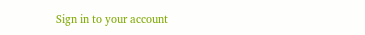Sign in to your account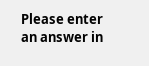Please enter an answer in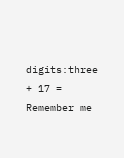digits:three + 17 =
Remember me